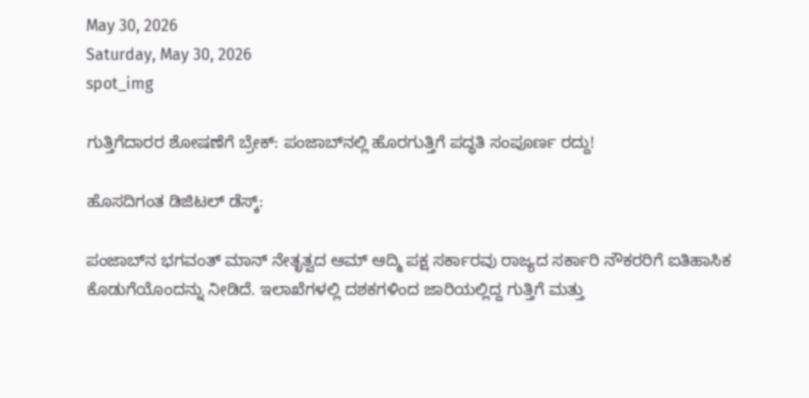May 30, 2026
Saturday, May 30, 2026
spot_img

ಗುತ್ತಿಗೆದಾರರ ಶೋಷಣೆಗೆ ಬ್ರೇಕ್: ಪಂಜಾಬ್‌ನಲ್ಲಿ ಹೊರಗುತ್ತಿಗೆ ಪದ್ಧತಿ ಸಂಪೂರ್ಣ ರದ್ದು!

ಹೊಸದಿಗಂತ ಡಿಜಿಟಲ್ ಡೆಸ್ಕ್:

ಪಂಜಾಬ್‌ನ ಭಗವಂತ್ ಮಾನ್ ನೇತೃತ್ವದ ಆಮ್ ಆದ್ಮಿ ಪಕ್ಷ ಸರ್ಕಾರವು ರಾಜ್ಯದ ಸರ್ಕಾರಿ ನೌಕರರಿಗೆ ಐತಿಹಾಸಿಕ ಕೊಡುಗೆಯೊಂದನ್ನು ನೀಡಿದೆ. ಇಲಾಖೆಗಳಲ್ಲಿ ದಶಕಗಳಿಂದ ಜಾರಿಯಲ್ಲಿದ್ದ ಗುತ್ತಿಗೆ ಮತ್ತು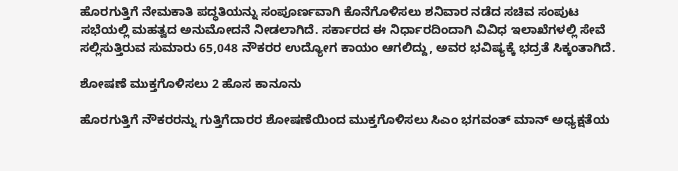ಹೊರಗುತ್ತಿಗೆ ನೇಮಕಾತಿ ಪದ್ಧತಿಯನ್ನು ಸಂಪೂರ್ಣವಾಗಿ ಕೊನೆಗೊಳಿಸಲು ಶನಿವಾರ ನಡೆದ ಸಚಿವ ಸಂಪುಟ ಸಭೆಯಲ್ಲಿ ಮಹತ್ವದ ಅನುಮೋದನೆ ನೀಡಲಾಗಿದೆ. ಸರ್ಕಾರದ ಈ ನಿರ್ಧಾರದಿಂದಾಗಿ ವಿವಿಧ ಇಲಾಖೆಗಳಲ್ಲಿ ಸೇವೆ ಸಲ್ಲಿಸುತ್ತಿರುವ ಸುಮಾರು 65,048 ನೌಕರರ ಉದ್ಯೋಗ ಕಾಯಂ ಆಗಲಿದ್ದು, ಅವರ ಭವಿಷ್ಯಕ್ಕೆ ಭದ್ರತೆ ಸಿಕ್ಕಂತಾಗಿದೆ.

ಶೋಷಣೆ ಮುಕ್ತಗೊಳಿಸಲು 2 ಹೊಸ ಕಾನೂನು

ಹೊರಗುತ್ತಿಗೆ ನೌಕರರನ್ನು ಗುತ್ತಿಗೆದಾರರ ಶೋಷಣೆಯಿಂದ ಮುಕ್ತಗೊಳಿಸಲು ಸಿಎಂ ಭಗವಂತ್ ಮಾನ್ ಅಧ್ಯಕ್ಷತೆಯ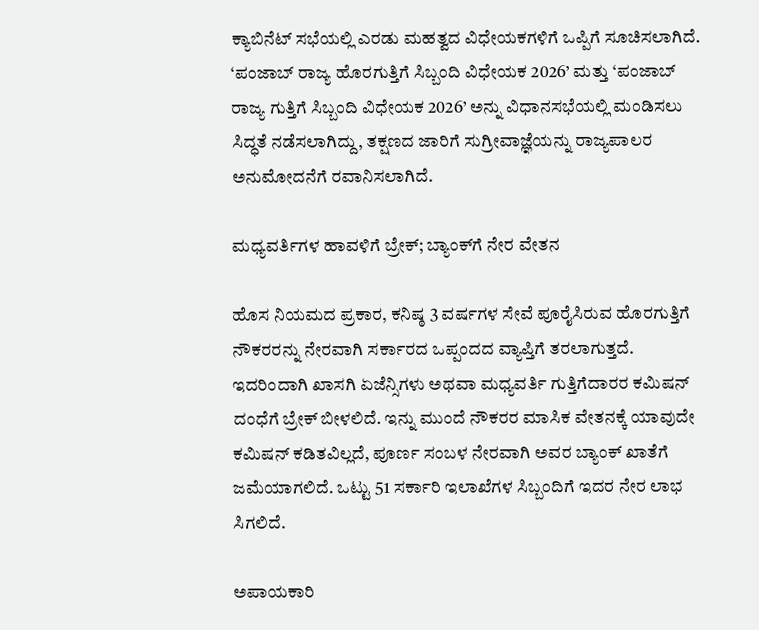ಕ್ಯಾಬಿನೆಟ್ ಸಭೆಯಲ್ಲಿ ಎರಡು ಮಹತ್ವದ ವಿಧೇಯಕಗಳಿಗೆ ಒಪ್ಪಿಗೆ ಸೂಚಿಸಲಾಗಿದೆ. ‘ಪಂಜಾಬ್ ರಾಜ್ಯ ಹೊರಗುತ್ತಿಗೆ ಸಿಬ್ಬಂದಿ ವಿಧೇಯಕ 2026’ ಮತ್ತು ‘ಪಂಜಾಬ್ ರಾಜ್ಯ ಗುತ್ತಿಗೆ ಸಿಬ್ಬಂದಿ ವಿಧೇಯಕ 2026’ ಅನ್ನು ವಿಧಾನಸಭೆಯಲ್ಲಿ ಮಂಡಿಸಲು ಸಿದ್ಧತೆ ನಡೆಸಲಾಗಿದ್ದು, ತಕ್ಷಣದ ಜಾರಿಗೆ ಸುಗ್ರೀವಾಜ್ಞೆಯನ್ನು ರಾಜ್ಯಪಾಲರ ಅನುಮೋದನೆಗೆ ರವಾನಿಸಲಾಗಿದೆ.

ಮಧ್ಯವರ್ತಿಗಳ ಹಾವಳಿಗೆ ಬ್ರೇಕ್; ಬ್ಯಾಂಕ್‌ಗೆ ನೇರ ವೇತನ

ಹೊಸ ನಿಯಮದ ಪ್ರಕಾರ, ಕನಿಷ್ಠ 3 ವರ್ಷಗಳ ಸೇವೆ ಪೂರೈಸಿರುವ ಹೊರಗುತ್ತಿಗೆ ನೌಕರರನ್ನು ನೇರವಾಗಿ ಸರ್ಕಾರದ ಒಪ್ಪಂದದ ವ್ಯಾಪ್ತಿಗೆ ತರಲಾಗುತ್ತದೆ. ಇದರಿಂದಾಗಿ ಖಾಸಗಿ ಏಜೆನ್ಸಿಗಳು ಅಥವಾ ಮಧ್ಯವರ್ತಿ ಗುತ್ತಿಗೆದಾರರ ಕಮಿಷನ್ ದಂಧೆಗೆ ಬ್ರೇಕ್ ಬೀಳಲಿದೆ. ಇನ್ನು ಮುಂದೆ ನೌಕರರ ಮಾಸಿಕ ವೇತನಕ್ಕೆ ಯಾವುದೇ ಕಮಿಷನ್ ಕಡಿತವಿಲ್ಲದೆ, ಪೂರ್ಣ ಸಂಬಳ ನೇರವಾಗಿ ಅವರ ಬ್ಯಾಂಕ್ ಖಾತೆಗೆ ಜಮೆಯಾಗಲಿದೆ. ಒಟ್ಟು 51 ಸರ್ಕಾರಿ ಇಲಾಖೆಗಳ ಸಿಬ್ಬಂದಿಗೆ ಇದರ ನೇರ ಲಾಭ ಸಿಗಲಿದೆ.

ಅಪಾಯಕಾರಿ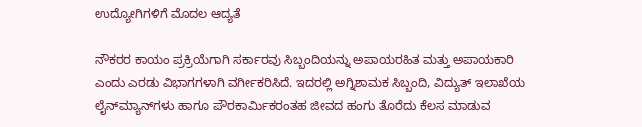ಉದ್ಯೋಗಿಗಳಿಗೆ ಮೊದಲ ಆದ್ಯತೆ

ನೌಕರರ ಕಾಯಂ ಪ್ರಕ್ರಿಯೆಗಾಗಿ ಸರ್ಕಾರವು ಸಿಬ್ಬಂದಿಯನ್ನು ಅಪಾಯರಹಿತ ಮತ್ತು ಅಪಾಯಕಾರಿ ಎಂದು ಎರಡು ವಿಭಾಗಗಳಾಗಿ ವರ್ಗೀಕರಿಸಿದೆ. ಇದರಲ್ಲಿ ಅಗ್ನಿಶಾಮಕ ಸಿಬ್ಬಂದಿ, ವಿದ್ಯುತ್ ಇಲಾಖೆಯ ಲೈನ್‌ಮ್ಯಾನ್‌ಗಳು ಹಾಗೂ ಪೌರಕಾರ್ಮಿಕರಂತಹ ಜೀವದ ಹಂಗು ತೊರೆದು ಕೆಲಸ ಮಾಡುವ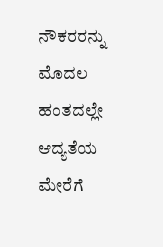ನೌಕರರನ್ನು ಮೊದಲ ಹಂತದಲ್ಲೇ ಆದ್ಯತೆಯ ಮೇರೆಗೆ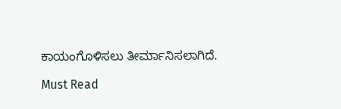ಕಾಯಂಗೊಳಿಸಲು ತೀರ್ಮಾನಿಸಲಾಗಿದೆ.

Must Read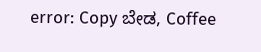error: Copy ಬೇಡ, Coffee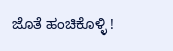ಜೊತೆ ಹಂಚಿಕೊಳ್ಳಿ !